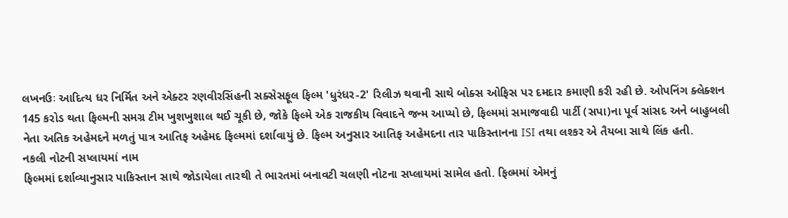લખનઉઃ આદિત્ય ધર નિર્મિત અને એક્ટર રણવીરસિંહની સક્સેસફૂલ ફિલ્મ 'ધુરંધર-2' રિલીઝ થવાની સાથે બોક્સ ઓફિસ પર દમદાર કમાણી કરી રહી છે. ઓપનિંગ ક્લેક્શન 145 કરોડ થતા ફિલ્મની સમગ્ર ટીમ ખુશખુશાલ થઈ ચૂકી છે, જોકે ફિલ્મે એક રાજકીય વિવાદને જન્મ આપ્યો છે, ફિલ્મમાં સમાજવાદી પાર્ટી (સપા)ના પૂર્વ સાંસદ અને બાહુબલી નેતા અતિક અહેમદને મળતું પાત્ર આતિફ અહેમદ ફિલ્મમાં દર્શાવાયું છે. ફિલ્મ અનુસાર આતિફ અહેમદના તાર પાકિસ્તાનના ISI તથા લશ્કર એ તૈયબા સાથે લિંક હતી.
નકલી નોટની સપ્લાયમાં નામ
ફિલ્મમાં દર્શાવ્યાનુસાર પાકિસ્તાન સાથે જોડાયેલા તારથી તે ભારતમાં બનાવટી ચલણી નોટના સપ્લાયમાં સામેલ હતો. ફિલ્મમાં એમનું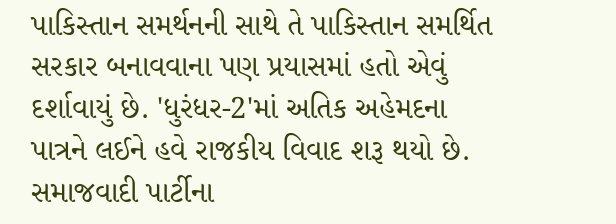પાકિસ્તાન સમર્થનની સાથે તે પાકિસ્તાન સમર્થિત સરકાર બનાવવાના પણ પ્રયાસમાં હતો એવું દર્શાવાયું છે. 'ધુરંધર-2'માં અતિક અહેમદના પાત્રને લઈને હવે રાજકીય વિવાદ શરૂ થયો છે.
સમાજવાદી પાર્ટીના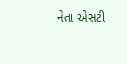નેતા એસટી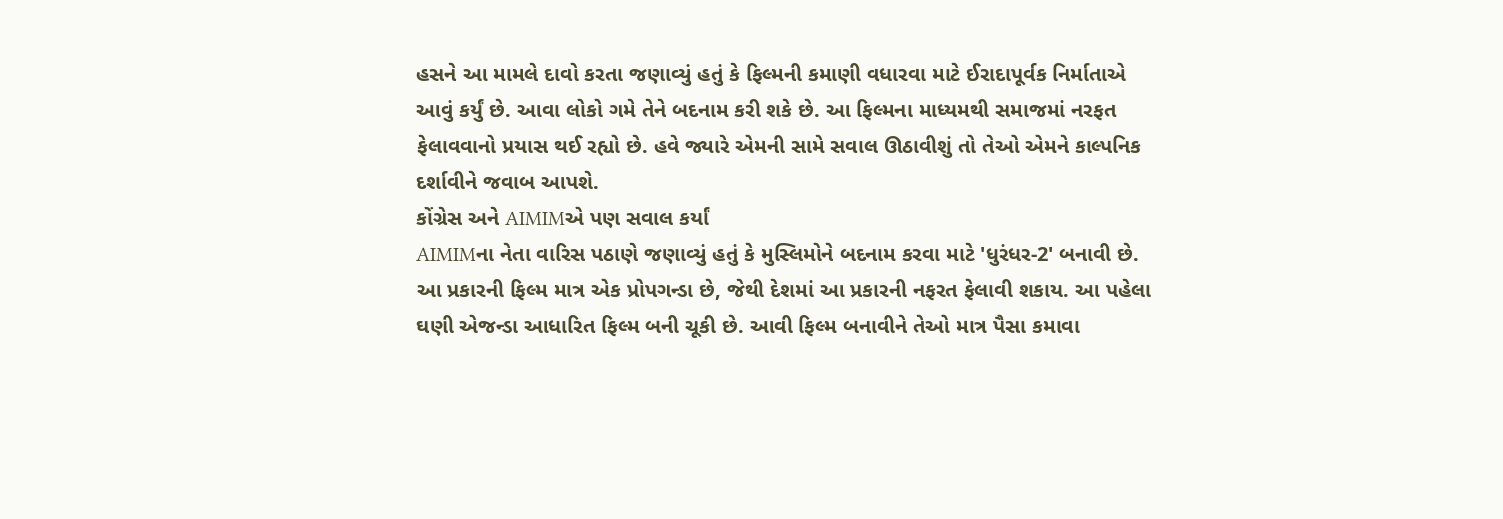હસને આ મામલે દાવો કરતા જણાવ્યું હતું કે ફિલ્મની કમાણી વધારવા માટે ઈરાદાપૂર્વક નિર્માતાએ આવું કર્યું છે. આવા લોકો ગમે તેને બદનામ કરી શકે છે. આ ફિલ્મના માધ્યમથી સમાજમાં નરફત ફેલાવવાનો પ્રયાસ થઈ રહ્યો છે. હવે જ્યારે એમની સામે સવાલ ઊઠાવીશું તો તેઓ એમને કાલ્પનિક દર્શાવીને જવાબ આપશે.
કોંગ્રેસ અને AIMIMએ પણ સવાલ કર્યાં
AIMIMના નેતા વારિસ પઠાણે જણાવ્યું હતું કે મુસ્લિમોને બદનામ કરવા માટે 'ધુરંધર-2' બનાવી છે. આ પ્રકારની ફિલ્મ માત્ર એક પ્રોપગન્ડા છે, જેથી દેશમાં આ પ્રકારની નફરત ફેલાવી શકાય. આ પહેલા ઘણી એજન્ડા આધારિત ફિલ્મ બની ચૂકી છે. આવી ફિલ્મ બનાવીને તેઓ માત્ર પૈસા કમાવા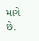માગે છે.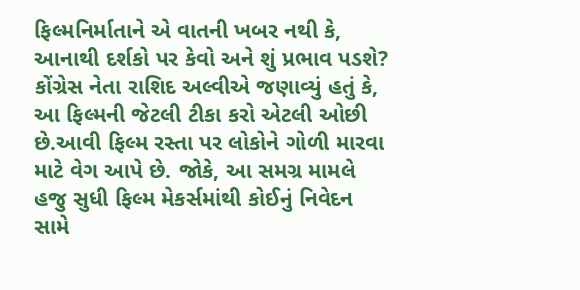ફિલ્મનિર્માતાને એ વાતની ખબર નથી કે, આનાથી દર્શકો પર કેવો અને શું પ્રભાવ પડશે? કોંગ્રેસ નેતા રાશિદ અલ્વીએ જણાવ્યું હતું કે, આ ફિલ્મની જેટલી ટીકા કરો એટલી ઓછી છે.આવી ફિલ્મ રસ્તા પર લોકોને ગોળી મારવા માટે વેગ આપે છે. જોકે, આ સમગ્ર મામલે હજુ સુધી ફિલ્મ મેકર્સમાંથી કોઈનું નિવેદન સામે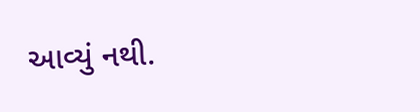આવ્યું નથી.